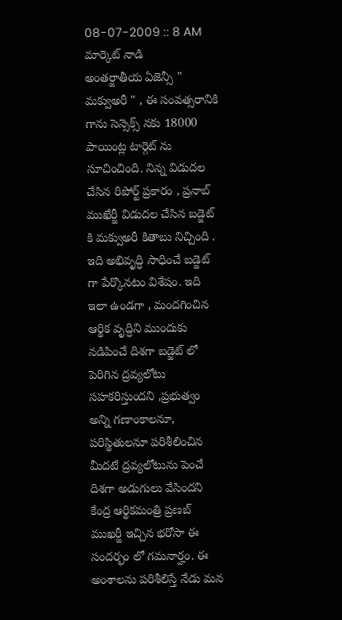08-07-2009 :: 8 AM
మార్కెట్ నాడి
అంతర్జాతీయ ఏజెన్సీ " మక్వుఅరీ " , ఈ సంవత్సరానికి గాను సెన్సెక్స్ నకు 18000 పాయింట్ల టార్గెట్ ను సూచించింది. నిన్న విడుదల చేసిన రిపోర్ట్ ప్రకారం , ప్రనాబ్ ముఖేర్జీ విడుదల చేసిన బడ్జెట్ కి మక్వుఅరీ కితాబు నిచ్చింది . ఇది అభివృద్ధి సాధించే బడ్జెట్ గా పేర్కొనటం విశేషం. ఇది ఇలా ఉండగా , మందగించిన ఆర్థిక వృద్ధిని ముందుకు నడిపించే దిశగా బడ్జెట్ లో పెరిగిన ద్రవ్యలోటు సహకరిస్తుందని ,ప్రభుత్వం అన్ని గణాంకాలనూ, పరిస్థితులనూ పరిశీలించిన మీదటే ద్రవ్యలోటును పెంచే దిశగా అడుగులు వేసిందని కేంద్ర ఆర్థికమంత్రి ప్రణబ్ ముఖర్జీ ఇచ్చిన భరోసా ఈ సందర్భం లో గమనార్హం. ఈ అంశాలను పరిశీలిస్తే నేడు మన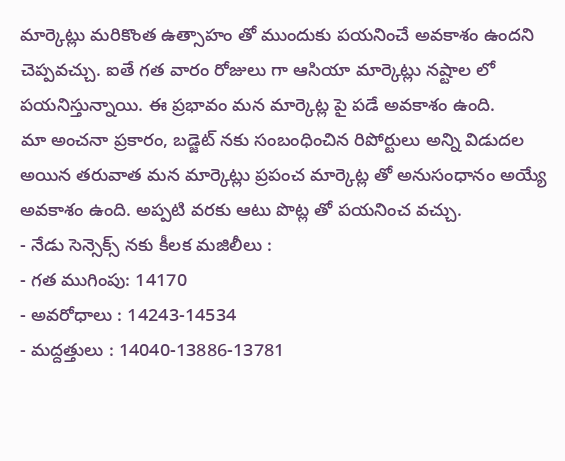మార్కెట్లు మరికొంత ఉత్సాహం తో ముందుకు పయనించే అవకాశం ఉందని చెప్పవచ్చు. ఐతే గత వారం రోజులు గా ఆసియా మార్కెట్లు నష్టాల లో పయనిస్తున్నాయి. ఈ ప్రభావం మన మార్కెట్ల పై పడే అవకాశం ఉంది.
మా అంచనా ప్రకారం, బడ్జెట్ నకు సంబంధించిన రిపోర్టులు అన్ని విడుదల అయిన తరువాత మన మార్కెట్లు ప్రపంచ మార్కెట్ల తో అనుసంధానం అయ్యే అవకాశం ఉంది. అప్పటి వరకు ఆటు పొట్ల తో పయనించ వచ్చు.
- నేడు సెన్సెక్స్ నకు కీలక మజిలీలు :
- గత ముగింపు: 14170
- అవరోధాలు : 14243-14534
- మద్దత్తులు : 14040-13886-13781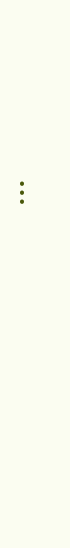...